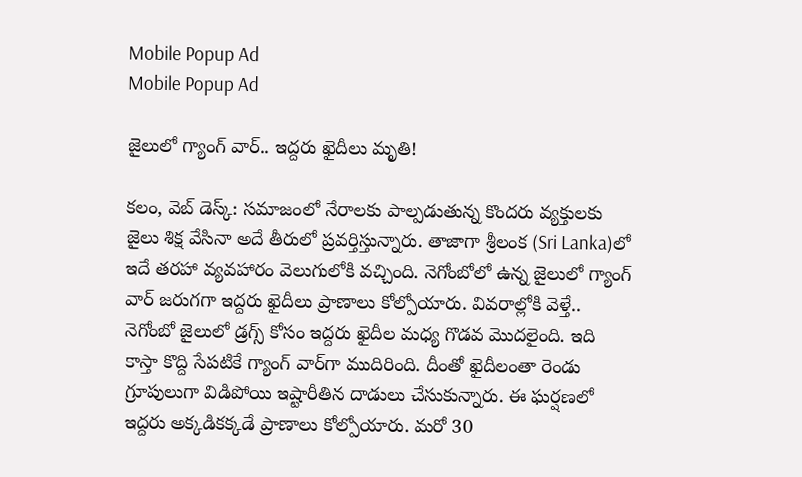Mobile Popup Ad
Mobile Popup Ad

జైలులో గ్యాంగ్ వార్‌.. ఇద్ద‌రు ఖైదీలు మృతి!

క‌లం, వెబ్ డెస్క్‌: స‌మాజంలో నేరాల‌కు పాల్ప‌డుతున్న కొంద‌రు వ్య‌క్తుల‌కు జైలు శిక్ష‌ వేసినా అదే తీరులో ప్ర‌వ‌ర్తిస్తున్నారు. తాజాగా శ్రీలంక‌ (Sri Lanka)లో ఇదే త‌ర‌హా వ్య‌వ‌హారం వెలుగులోకి వ‌చ్చింది. నెగోంబోలో ఉన్న జైలులో గ్యాంగ్ వార్ జ‌రుగ‌గా ఇద్ద‌రు ఖైదీలు ప్రాణాలు కోల్పోయారు. వివ‌రాల్లోకి వెళ్తే.. నెగోంబో జైలులో డ్ర‌గ్స్ కోసం ఇద్ద‌రు ఖైదీల మ‌ధ్య గొడ‌వ మొద‌లైంది. ఇది కాస్తా కొద్ది సేప‌టికే గ్యాంగ్ వార్‌గా ముదిరింది. దీంతో ఖైదీలంతా రెండు గ్రూపులుగా విడిపోయి ఇష్టారీతిన దాడులు చేసుకున్నారు. ఈ ఘ‌ర్ష‌ణ‌లో ఇద్ద‌రు అక్క‌డిక‌క్క‌డే ప్రాణాలు కోల్పోయారు. మ‌రో 30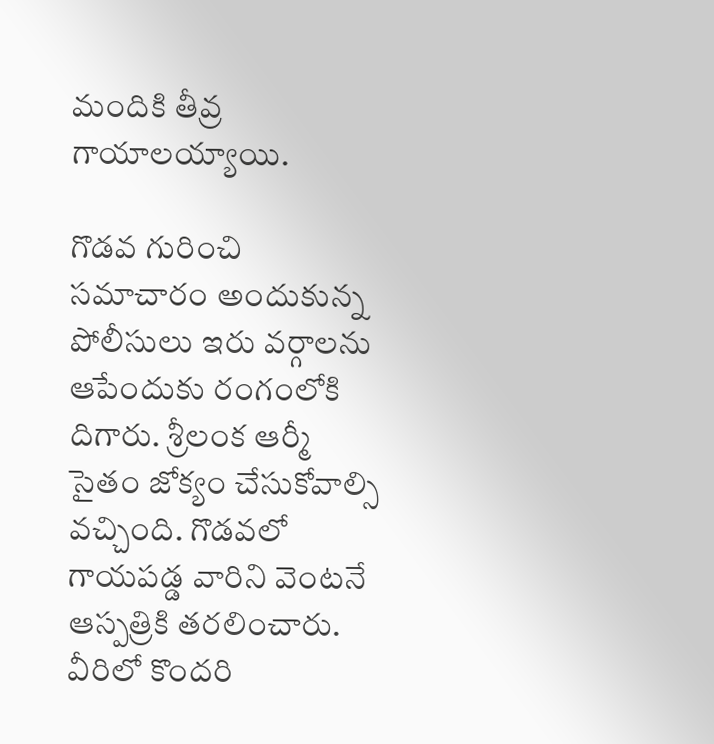మందికి తీవ్ర గాయాల‌య్యాయి.

గొడ‌వ గురించి స‌మాచారం అందుకున్న పోలీసులు ఇరు వ‌ర్గాల‌ను ఆపేందుకు రంగంలోకి దిగారు. శ్రీలంక ఆర్మీ సైతం జోక్యం చేసుకోవాల్సి వ‌చ్చింది. గొడ‌వ‌లో గాయ‌ప‌డ్డ వారిని వెంట‌నే ఆస్ప‌త్రికి త‌ర‌లించారు. వీరిలో కొంద‌రి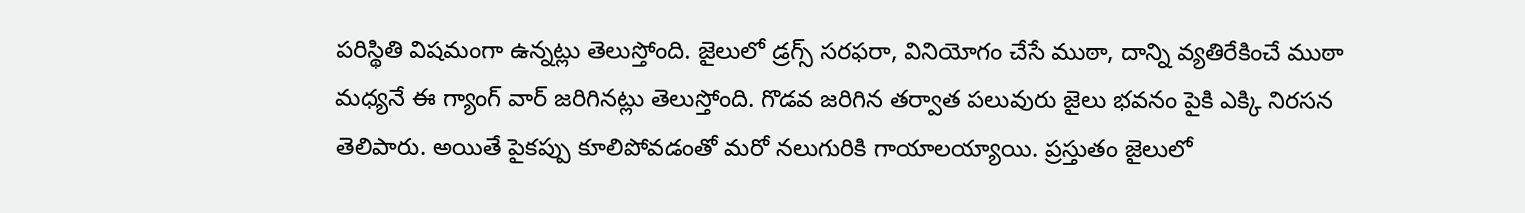ప‌రిస్థితి విష‌మంగా ఉన్న‌ట్లు తెలుస్తోంది. జైలులో డ్ర‌గ్స్ స‌ర‌ఫ‌రా, వినియోగం చేసే ముఠా, దాన్ని వ్య‌తిరేకించే ముఠా మ‌ధ్య‌నే ఈ గ్యాంగ్‌ వార్ జ‌రిగిన‌ట్లు తెలుస్తోంది. గొడ‌వ జ‌రిగిన త‌ర్వాత ప‌లువురు జైలు భ‌వ‌నం పైకి ఎక్కి నిర‌స‌న తెలిపారు. అయితే పైక‌ప్పు కూలిపోవ‌డంతో మ‌రో న‌లుగురికి గాయాల‌య్యాయి. ప్ర‌స్తుతం జైలులో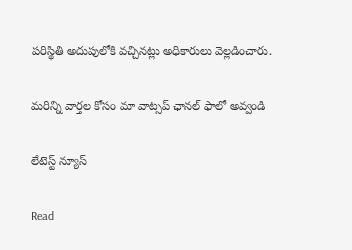ప‌రిస్థితి అదుపులోకి వ‌చ్చిన‌ట్లు అధికారులు వెల్ల‌డించారు.

మ‌రిన్ని వార్త‌ల కోసం మా వాట్స‌ప్ ఛాన‌ల్ ఫాలో అవ్వండి

లేటెస్ట్ న్యూస్‌

Read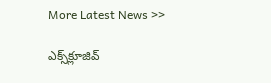More Latest News >>

ఎక్స్‌క్లూజివ్‌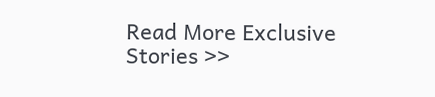Read More Exclusive Stories >>